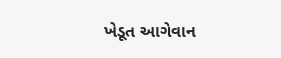ખેડૂત આગેવાન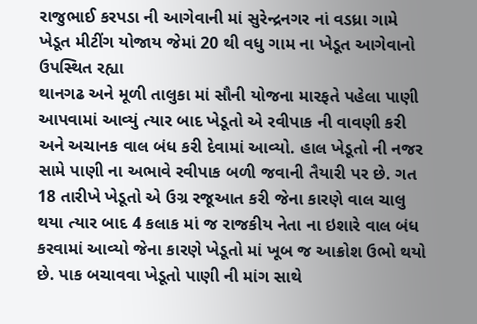રાજુભાઈ કરપડા ની આગેવાની માં સુરેન્દ્રનગર નાં વડધ્રા ગામે ખેડૂત મીટીંગ યોજાય જેમાં 20 થી વધુ ગામ ના ખેડૂત આગેવાનો ઉપસ્થિત રહ્યા
થાનગઢ અને મૂળી તાલુકા માં સૌની યોજના મારફતે પહેલા પાણી આપવામાં આવ્યું ત્યાર બાદ ખેડૂતો એ રવીપાક ની વાવણી કરી અને અચાનક વાલ બંધ કરી દેવામાં આવ્યો. હાલ ખેડૂતો ની નજર સામે પાણી ના અભાવે રવીપાક બળી જવાની તૈયારી પર છે. ગત 18 તારીખે ખેડૂતો એ ઉગ્ર રજૂઆત કરી જેના કારણે વાલ ચાલુ થયા ત્યાર બાદ 4 કલાક માં જ રાજકીય નેતા ના ઇશારે વાલ બંધ કરવામાં આવ્યો જેના કારણે ખેડૂતો માં ખૂબ જ આક્રોશ ઉભો થયો છે. પાક બચાવવા ખેડૂતો પાણી ની માંગ સાથે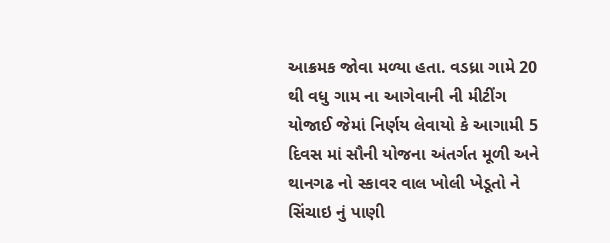આક્રમક જોવા મળ્યા હતા. વડધ્રા ગામે 20 થી વધુ ગામ ના આગેવાની ની મીટીંગ યોજાઈ જેમાં નિર્ણય લેવાયો કે આગામી 5 દિવસ માં સૌની યોજના અંતર્ગત મૂળી અને થાનગઢ નો સ્કાવર વાલ ખોલી ખેડૂતો ને સિંચાઇ નું પાણી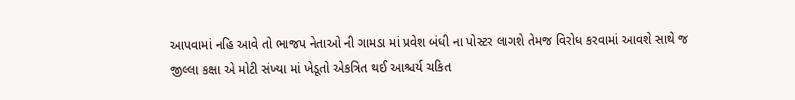આપવામાં નહિ આવે તો ભાજપ નેતાઓ ની ગામડા માં પ્રવેશ બંધી ના પોસ્ટર લાગશે તેમજ વિરોધ કરવામાં આવશે સાથે જ જીલ્લા કક્ષા એ મોટી સંખ્યા માં ખેડૂતો એકત્રિત થઈ આશ્ચર્ય ચકિત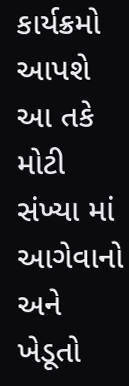કાર્યક્રમો આપશે આ તકે મોટી સંખ્યા માં આગેવાનો અને ખેડૂતો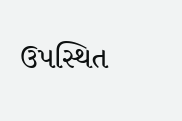ઉપસ્થિત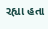રહ્યા હતા